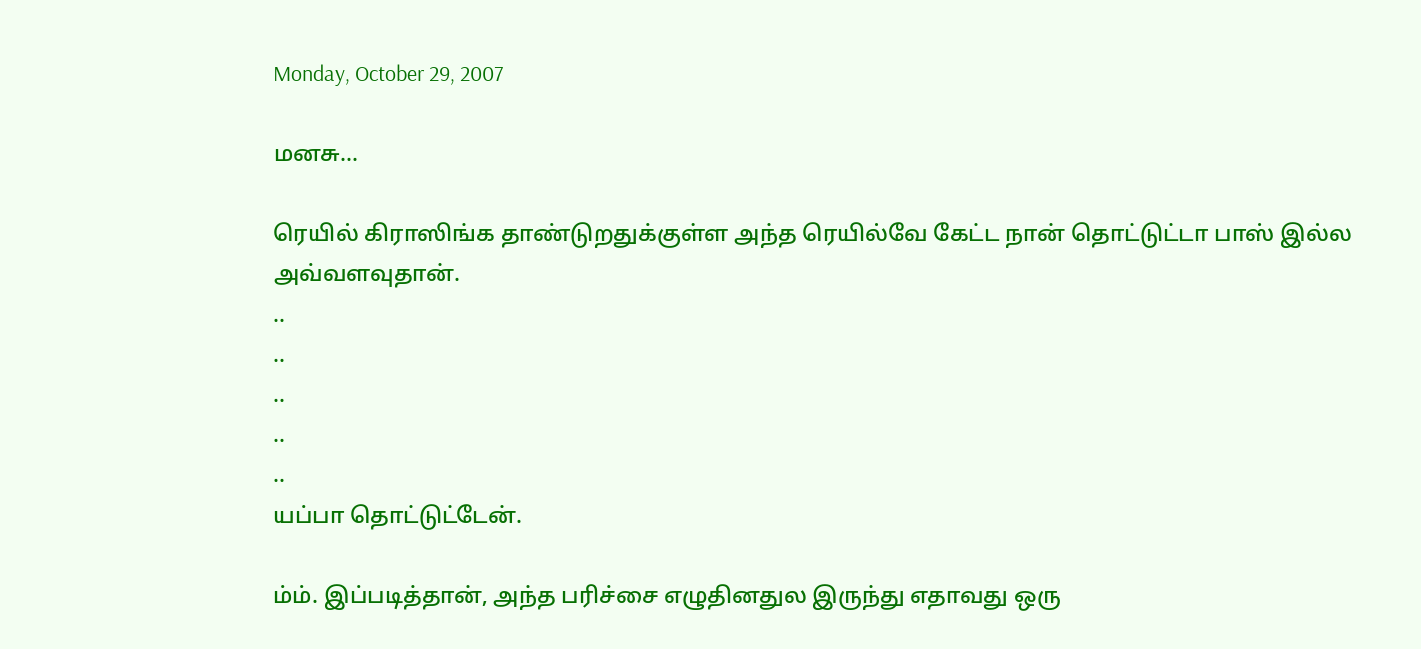Monday, October 29, 2007

மனசு...

ரெயில் கிராஸிங்க தாண்டுறதுக்குள்ள அந்த ரெயில்வே கேட்ட நான் தொட்டுட்டா பாஸ் இல்ல அவ்வளவுதான்.
..
..
..
..
..
யப்பா தொட்டுட்டேன்.

ம்ம். இப்படித்தான், அந்த பரிச்சை எழுதினதுல இருந்து எதாவது ஒரு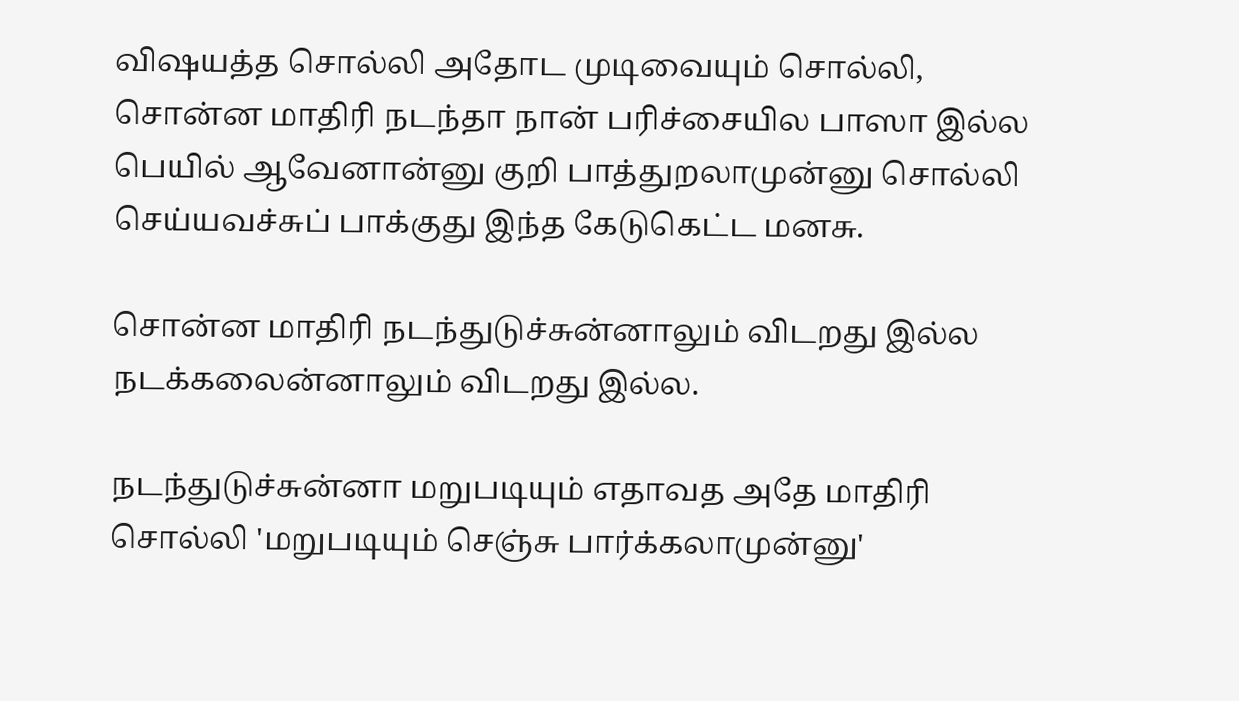விஷயத்த சொல்லி அதோட முடிவையும் சொல்லி,
சொன்ன மாதிரி நடந்தா நான் பரிச்சையில பாஸா இல்ல பெயில் ஆவேனான்னு குறி பாத்துறலாமுன்னு சொல்லி செய்யவச்சுப் பாக்குது இந்த கேடுகெட்ட மனசு.

சொன்ன மாதிரி நடந்துடுச்சுன்னாலும் விடறது இல்ல நடக்கலைன்னாலும் விடறது இல்ல.

நடந்துடுச்சுன்னா மறுபடியும் எதாவத அதே மாதிரி சொல்லி 'மறுபடியும் செஞ்சு பார்க்கலாமுன்னு'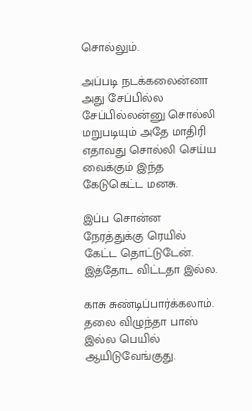சொல்லும்.

அப்படி நடக்கலைன்னா அது சேப்பில்ல சேப்பில்லன்னு சொல்லி மறுபடியும் அதே மாதிரி எதாவது சொல்லி செய்ய வைக்கும் இந்த கேடுகெட்ட மனசு.

இப்ப சொன்ன நேரத்துக்கு ரெயில் கேட்ட தொட்டுடேன். இத்தோட விட்டதா இல்ல.

காசு சுண்டிப்பார்க்கலாம். தலை விழுந்தா பாஸ் இல்ல பெயில் ஆயிடுவேங்குது.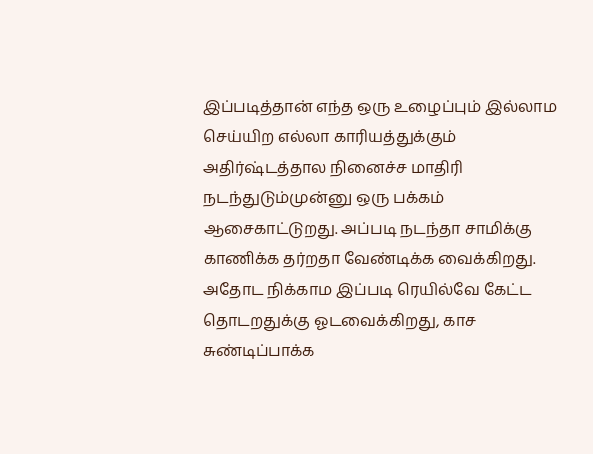இப்படித்தான் எந்த ஒரு உழைப்பும் இல்லாம செய்யிற எல்லா காரியத்துக்கும் அதிர்ஷ்டத்தால நினைச்ச மாதிரி நடந்துடும்முன்னு ஒரு பக்கம் ஆசைகாட்டுறது. அப்படி நடந்தா சாமிக்கு
காணிக்க தர்றதா வேண்டிக்க வைக்கிறது. அதோட நிக்காம இப்படி ரெயில்வே கேட்ட தொடறதுக்கு ஓடவைக்கிறது, காச சுண்டிப்பாக்க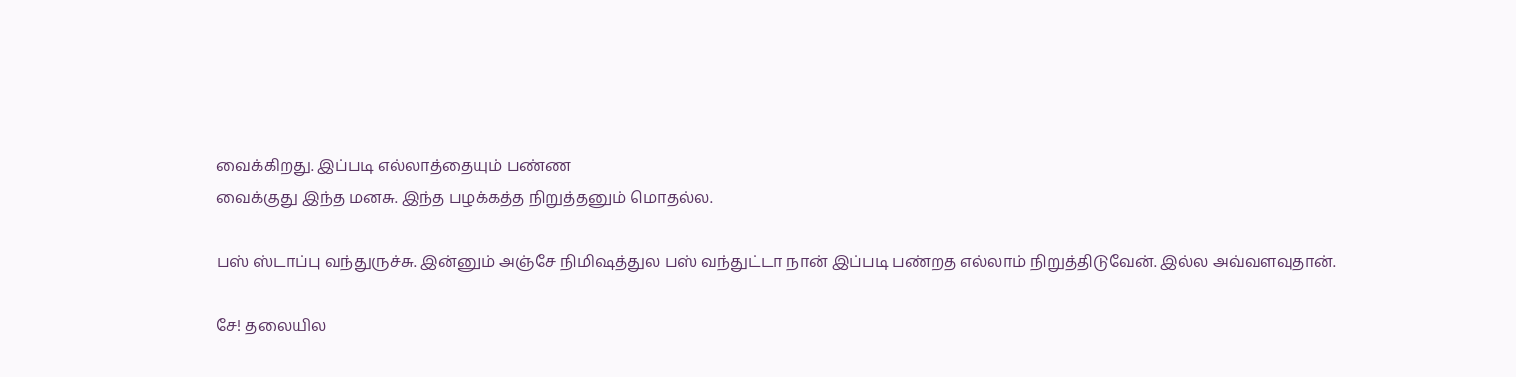வைக்கிறது. இப்படி எல்லாத்தையும் பண்ண
வைக்குது இந்த மனசு. இந்த பழக்கத்த நிறுத்தனும் மொதல்ல.

பஸ் ஸ்டாப்பு வந்துருச்சு. இன்னும் அஞ்சே நிமிஷத்துல பஸ் வந்துட்டா நான் இப்படி பண்றத எல்லாம் நிறுத்திடுவேன். இல்ல அவ்வளவுதான்.

சே! தலையில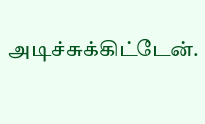அடிச்சுக்கிட்டேன்.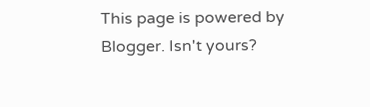This page is powered by Blogger. Isn't yours?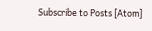Subscribe to Posts [Atom]